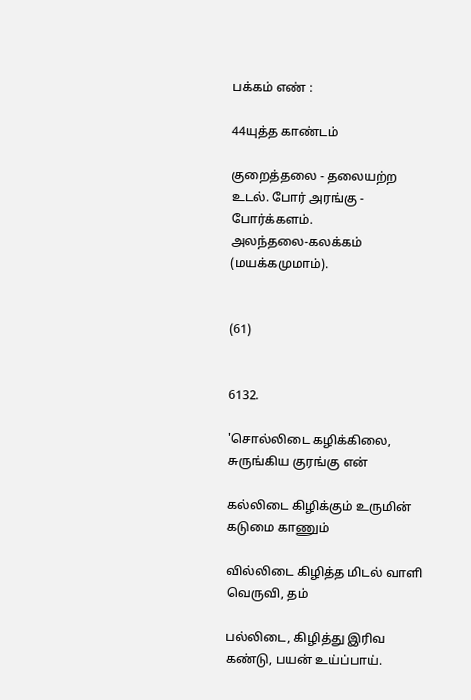பக்கம் எண் :

44யுத்த காண்டம்

குறைத்தலை - தலையற்ற உடல். போர் அரங்கு - போர்க்களம்.
அலந்தலை-கலக்கம் (மயக்கமுமாம்).


(61)


6132.

'சொல்லிடை கழிக்கிலை, சுருங்கிய குரங்கு என்

கல்லிடை கிழிக்கும் உருமின் கடுமை காணும்

வில்லிடை கிழித்த மிடல் வாளி வெருவி, தம்

பல்லிடை, கிழித்து இரிவ கண்டு, பயன் உய்ப்பாய்.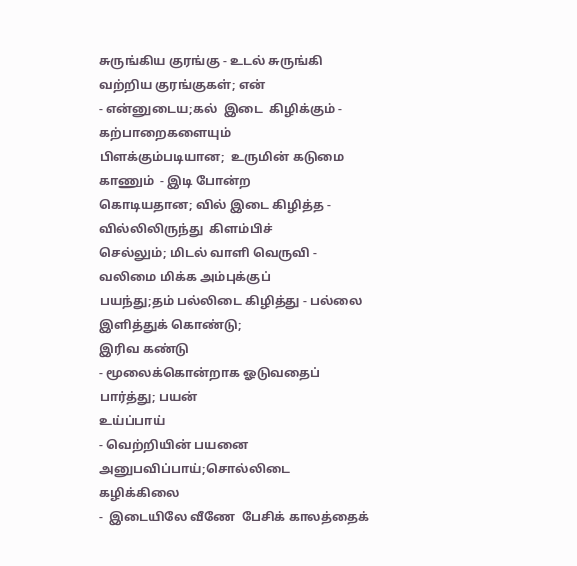சுருங்கிய குரங்கு - உடல் சுருங்கி வற்றிய குரங்குகள்; என்
- என்னுடைய;கல்  இடை  கிழிக்கும் -   கற்பாறைகளையும்
பிளக்கும்படியான;  உருமின் கடுமை காணும்  - இடி போன்ற
கொடியதான; வில் இடை கிழித்த -  வில்லிலிருந்து  கிளம்பிச்
செல்லும்; மிடல் வாளி வெருவி -  வலிமை மிக்க அம்புக்குப்
பயந்து;தம் பல்லிடை கிழித்து - பல்லை இளித்துக் கொண்டு;
இரிவ கண்டு
- மூலைக்கொன்றாக ஓடுவதைப்  பார்த்து; பயன்
உய்ப்பாய்
- வெற்றியின் பயனை  அனுபவிப்பாய்;சொல்லிடை
கழிக்கிலை
-  இடையிலே வீணே  பேசிக் காலத்தைக்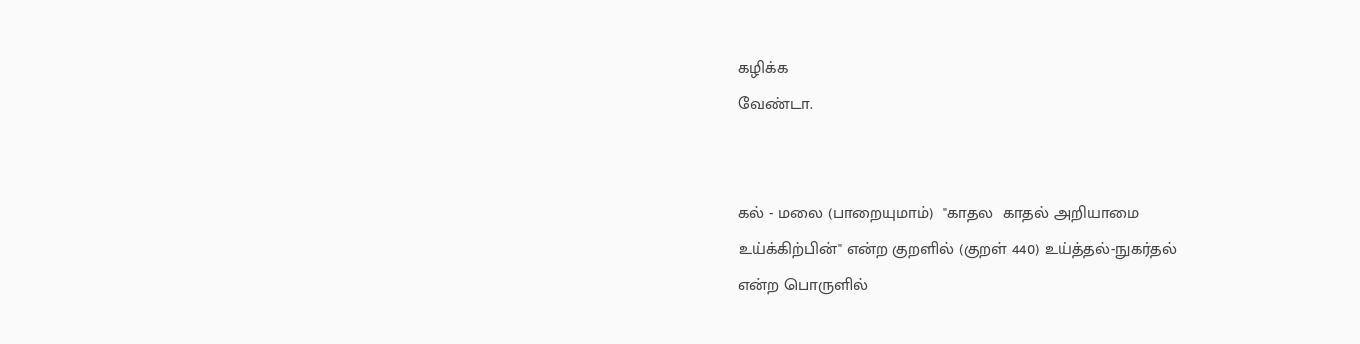கழிக்க
வேண்டா.


கல் - மலை (பாறையுமாம்)  "காதல  காதல் அறியாமை
உய்க்கிற்பின்" என்ற குறளில் (குறள் 440) உய்த்தல்-நுகர்தல்
என்ற பொருளில்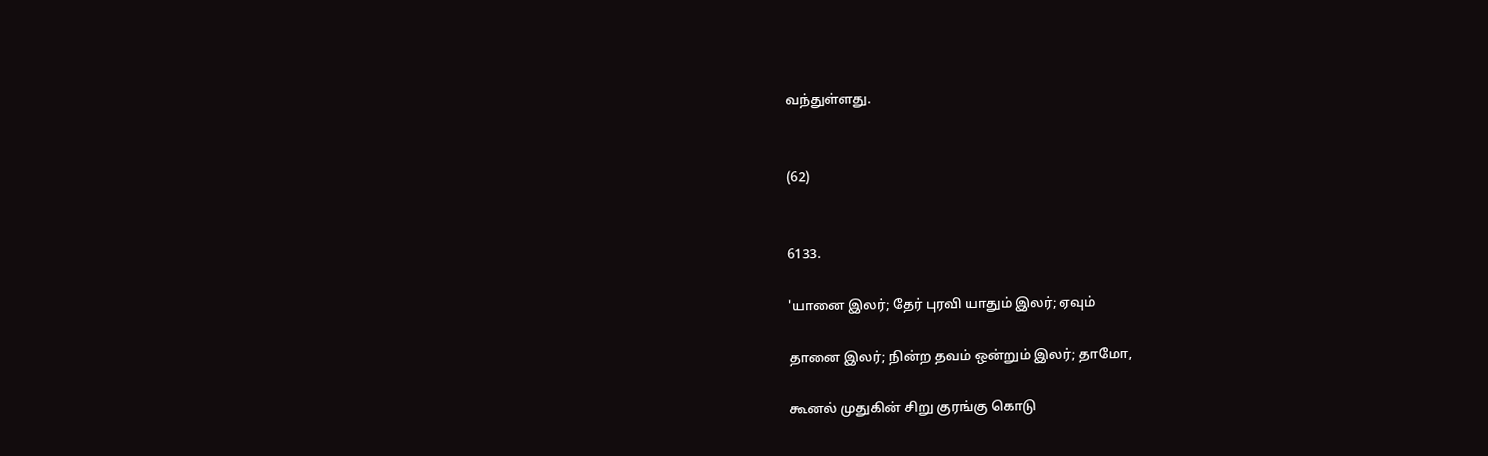வந்துள்ளது.


(62)


6133.

'யானை இலர்; தேர் புரவி யாதும் இலர்; ஏவும்

தானை இலர்; நின்ற தவம் ஒன்றும் இலர்; தாமோ,

கூனல் முதுகின் சிறு குரங்கு கொடு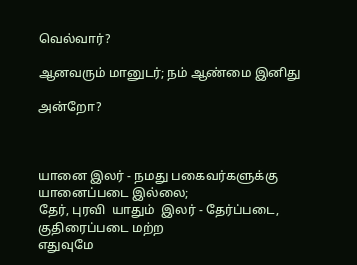வெல்வார்?

ஆனவரும் மானுடர்; நம் ஆண்மை இனிது

அன்றோ?



யானை இலர் - நமது பகைவர்களுக்கு யானைப்படை இல்லை;
தேர், புரவி  யாதும்  இலர் - தேர்ப்படை,  குதிரைப்படை மற்ற
எதுவுமே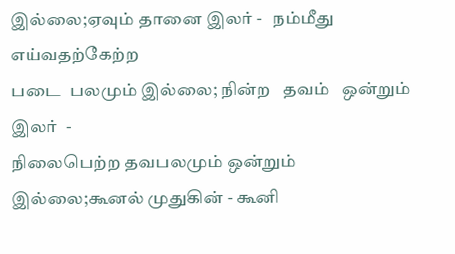இல்லை;ஏவும் தானை இலர் -   நம்மீது எய்வதற்கேற்ற
படை  பலமும் இல்லை; நின்ற   தவம்   ஒன்றும்   இலர்  -
நிலைபெற்ற தவபலமும் ஒன்றும் இல்லை;கூனல் முதுகின் - கூனி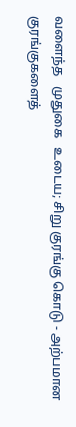வளைந்த   முதுகை   உடைய; சிறு குரங்கு கொடு - அற்பமான
குரங்குகளைத்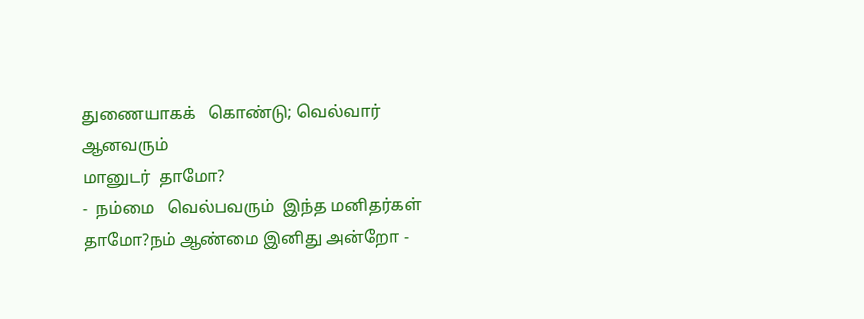துணையாகக்   கொண்டு; வெல்வார் ஆனவரும்
மானுடர்  தாமோ?
-  நம்மை   வெல்பவரும்  இந்த மனிதர்கள்
தாமோ?நம் ஆண்மை இனிது அன்றோ -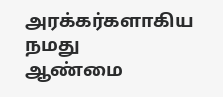அரக்கர்களாகிய நமது
ஆண்மை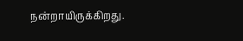நன்றாயிருக்கிறது.